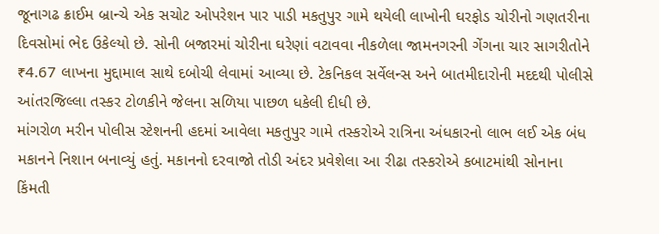જૂનાગઢ ક્રાઈમ બ્રાન્ચે એક સચોટ ઓપરેશન પાર પાડી મકતુપુર ગામે થયેલી લાખોની ઘરફોડ ચોરીનો ગણતરીના દિવસોમાં ભેદ ઉકેલ્યો છે. સોની બજારમાં ચોરીના ઘરેણાં વટાવવા નીકળેલા જામનગરની ગેંગના ચાર સાગરીતોને ₹4.67 લાખના મુદ્દામાલ સાથે દબોચી લેવામાં આવ્યા છે. ટેકનિકલ સર્વેલન્સ અને બાતમીદારોની મદદથી પોલીસે આંતરજિલ્લા તસ્કર ટોળકીને જેલના સળિયા પાછળ ધકેલી દીધી છે.
માંગરોળ મરીન પોલીસ સ્ટેશનની હદમાં આવેલા મકતુપુર ગામે તસ્કરોએ રાત્રિના અંધકારનો લાભ લઈ એક બંધ મકાનને નિશાન બનાવ્યું હતું. મકાનનો દરવાજો તોડી અંદર પ્રવેશેલા આ રીઢા તસ્કરોએ કબાટમાંથી સોનાના કિંમતી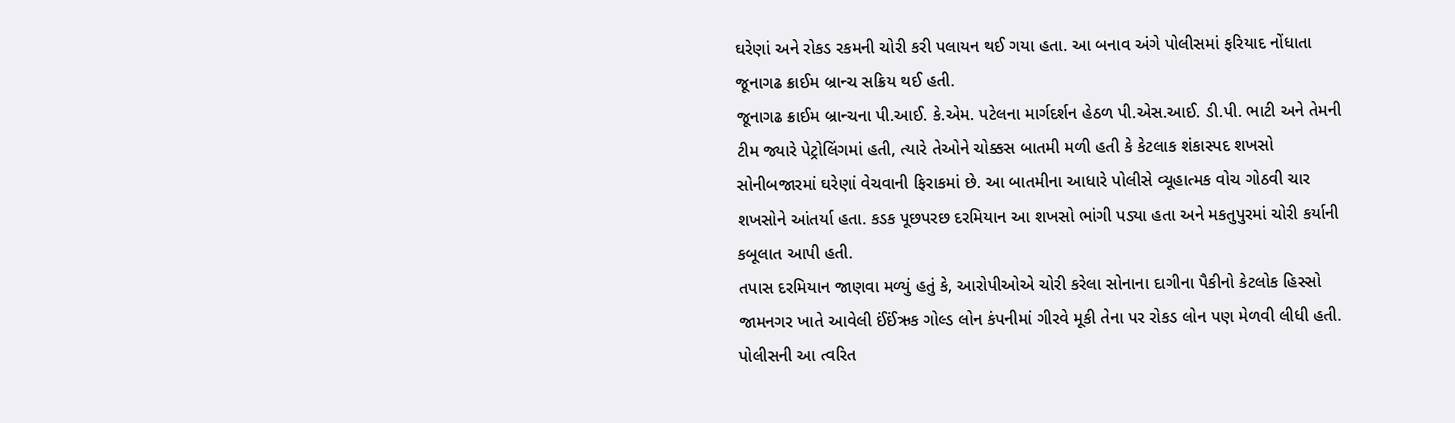ઘરેણાં અને રોકડ રકમની ચોરી કરી પલાયન થઈ ગયા હતા. આ બનાવ અંગે પોલીસમાં ફરિયાદ નોંધાતા જૂનાગઢ ક્રાઈમ બ્રાન્ચ સક્રિય થઈ હતી.
જૂનાગઢ ક્રાઈમ બ્રાન્ચના પી.આઈ. કે.એમ. પટેલના માર્ગદર્શન હેઠળ પી.એસ.આઈ. ડી.પી. ભાટી અને તેમની ટીમ જ્યારે પેટ્રોલિંગમાં હતી, ત્યારે તેઓને ચોક્કસ બાતમી મળી હતી કે કેટલાક શંકાસ્પદ શખસો સોનીબજારમાં ઘરેણાં વેચવાની ફિરાકમાં છે. આ બાતમીના આધારે પોલીસે વ્યૂહાત્મક વોચ ગોઠવી ચાર શખસોને આંતર્યા હતા. કડક પૂછપરછ દરમિયાન આ શખસો ભાંગી પડ્યા હતા અને મકતુપુરમાં ચોરી કર્યાની કબૂલાત આપી હતી.
તપાસ દરમિયાન જાણવા મળ્યું હતું કે, આરોપીઓએ ચોરી કરેલા સોનાના દાગીના પૈકીનો કેટલોક હિસ્સો જામનગર ખાતે આવેલી ઈંઈંઋક ગોલ્ડ લોન કંપનીમાં ગીરવે મૂકી તેના પર રોકડ લોન પણ મેળવી લીધી હતી. પોલીસની આ ત્વરિત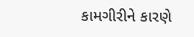કામગીરીને કારણે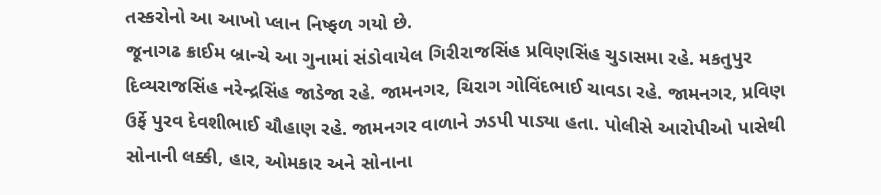તસ્કરોનો આ આખો પ્લાન નિષ્ફળ ગયો છે.
જૂનાગઢ ક્રાઈમ બ્રાન્ચે આ ગુનામાં સંડોવાયેલ ગિરીરાજસિંહ પ્રવિણસિંહ ચુડાસમા રહે. મકતુપુર દિવ્યરાજસિંહ નરેન્દ્રસિંહ જાડેજા રહે. જામનગર, ચિરાગ ગોવિંદભાઈ ચાવડા રહે. જામનગર, પ્રવિણ ઉર્ફે પુરવ દેવશીભાઈ ચૌહાણ રહે. જામનગર વાળાને ઝડપી પાડ્યા હતા. પોલીસે આરોપીઓ પાસેથી સોનાની લક્કી, હાર, ઓમકાર અને સોનાના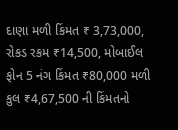દાણા મળી કિંમત ₹ 3,73,000, રોકડ રકમ ₹14,500, મોબાઈલ ફોન 5 નંગ કિંમત ₹80,000 મળી કુલ ₹4,67,500 ની કિંમતનો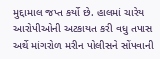મુદ્દામાલ જપ્ત કર્યો છે. હાલમાં ચારેય આરોપીઓની અટકાયત કરી વધુ તપાસ અર્થે માંગરોળ મરીન પોલીસને સોંપવાની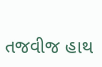તજવીજ હાથ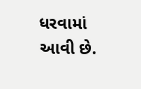ધરવામાં આવી છે.